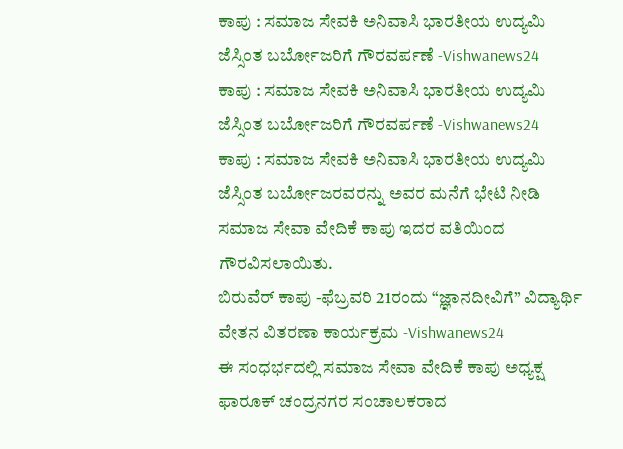ಕಾಪು : ಸಮಾಜ ಸೇವಕಿ ಅನಿವಾಸಿ ಭಾರತೀಯ ಉದ್ಯಮಿ ಜೆಸ್ಸಿಂತ ಬರ್ಬೋಜರಿಗೆ ಗೌರವರ್ಪಣೆ -Vishwanews24
ಕಾಪು : ಸಮಾಜ ಸೇವಕಿ ಅನಿವಾಸಿ ಭಾರತೀಯ ಉದ್ಯಮಿ ಜೆಸ್ಸಿಂತ ಬರ್ಬೋಜರಿಗೆ ಗೌರವರ್ಪಣೆ -Vishwanews24
ಕಾಪು : ಸಮಾಜ ಸೇವಕಿ ಅನಿವಾಸಿ ಭಾರತೀಯ ಉದ್ಯಮಿ ಜೆಸ್ಸಿಂತ ಬರ್ಬೋಜರವರನ್ನು ಅವರ ಮನೆಗೆ ಭೇಟಿ ನೀಡಿ ಸಮಾಜ ಸೇವಾ ವೇದಿಕೆ ಕಾಪು ಇದರ ವತಿಯಿಂದ ಗೌರವಿಸಲಾಯಿತು.
ಬಿರುವೆರ್ ಕಾಪು -ಫೆಬ್ರವರಿ 21ರಂದು “ಜ್ಞಾನದೀವಿಗೆ” ವಿದ್ಯಾರ್ಥಿ ವೇತನ ವಿತರಣಾ ಕಾರ್ಯಕ್ರಮ -Vishwanews24
ಈ ಸಂಧರ್ಭದಲ್ಲಿ ಸಮಾಜ ಸೇವಾ ವೇದಿಕೆ ಕಾಪು ಅಧ್ಯಕ್ಷ ಫಾರೂಕ್ ಚಂದ್ರನಗರ ಸಂಚಾಲಕರಾದ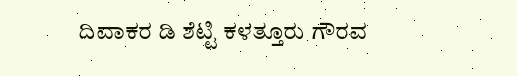ದಿವಾಕರ ಡಿ ಶೆಟ್ಟಿ ಕಳತ್ತೂರು ಗೌರವ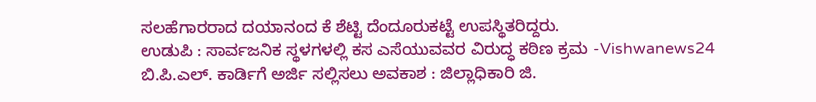ಸಲಹೆಗಾರರಾದ ದಯಾನಂದ ಕೆ ಶೆಟ್ಟಿ ದೆಂದೂರುಕಟ್ಟೆ ಉಪಸ್ಥಿತರಿದ್ದರು.
ಉಡುಪಿ : ಸಾರ್ವಜನಿಕ ಸ್ಥಳಗಳಲ್ಲಿ ಕಸ ಎಸೆಯುವವರ ವಿರುದ್ಧ ಕಠಿಣ ಕ್ರಮ -Vishwanews24
ಬಿ.ಪಿ.ಎಲ್. ಕಾರ್ಡಿಗೆ ಅರ್ಜಿ ಸಲ್ಲಿಸಲು ಅವಕಾಶ : ಜಿಲ್ಲಾಧಿಕಾರಿ ಜಿ.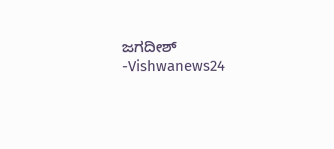ಜಗದೀಶ್ -Vishwanews24